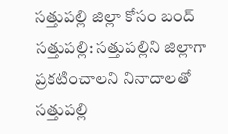సత్తుపల్లి జిల్లా కోసం బంద్
సత్తుపల్లి: సత్తుపల్లిని జిల్లాగా ప్రకటించాలని నినాదాలతో సత్తుపల్లి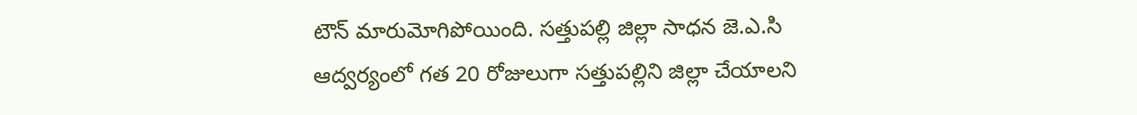టౌన్ మారుమోగిపోయింది. సత్తుపల్లి జిల్లా సాధన జె.ఎ.సి ఆద్వర్యంలో గత 20 రోజులుగా సత్తుపల్లిని జిల్లా చేయాలని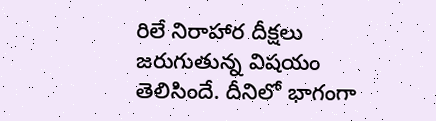రిలే నిరాహార దీక్షలు జరుగుతున్న విషయం తెలిసిందే. దీనిలో భాగంగా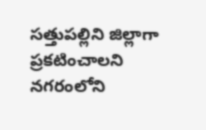సత్తుపల్లిని జిల్లాగా ప్రకటించాలని నగరంలోని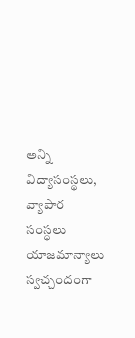అన్ని విద్యాసంస్థలు, వ్యాపార సంస్ధలు యాజమాన్యాలు స్వచ్చందంగా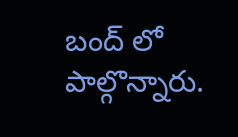బంద్ లో పాల్గొన్నారు.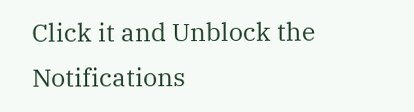Click it and Unblock the Notifications